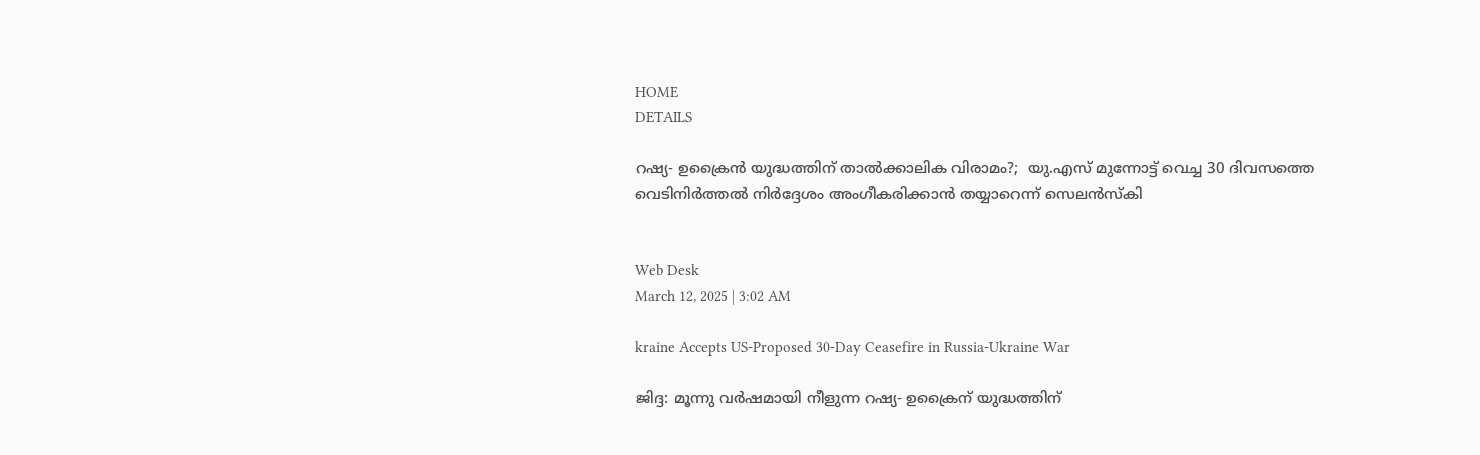HOME
DETAILS

റഷ്യ- ഉക്രൈന്‍ യുദ്ധത്തിന് താല്‍ക്കാലിക വിരാമം?;  യു.എസ് മുന്നോട്ട് വെച്ച 30 ദിവസത്തെ വെടിനിര്‍ത്തല്‍ നിര്‍ദ്ദേശം അംഗീകരിക്കാന്‍ തയ്യാറെന്ന് സെലന്‍സ്‌കി


Web Desk
March 12, 2025 | 3:02 AM

kraine Accepts US-Proposed 30-Day Ceasefire in Russia-Ukraine War

ജിദ്ദ: മൂന്നു വര്‍ഷമായി നീളുന്ന റഷ്യ- ഉക്രൈന് യുദ്ധത്തിന്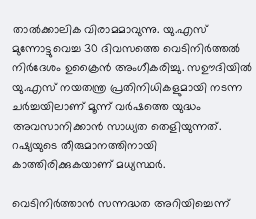താല്‍ക്കാലിക വിരാമമാവുന്നു. യു.എസ് മുന്നോട്ടുവെച്ച 30 ദിവസത്തെ വെടിനിര്‍ത്തല്‍ നിര്‍ദേശം ഉക്രൈന്‍ അംഗീകരിച്ചു. സഊദിയില്‍ യു.എസ് നയതന്ത്ര പ്രതിനിധികളുമായി നടന്ന ചര്‍ച്ചയിലാണ് മൂന്ന് വര്‍ഷത്തെ യുദ്ധം അവസാനിക്കാന്‍ സാധ്യത തെളിയുന്നത്. റഷ്യയുടെ തീരുമാനത്തിനായി കാത്തിരിക്കുകയാണ് മധ്യസ്ഥര്‍.

വെടിനിര്‍ത്താന്‍ സന്നദ്ധത അറിയിച്ചെന്ന്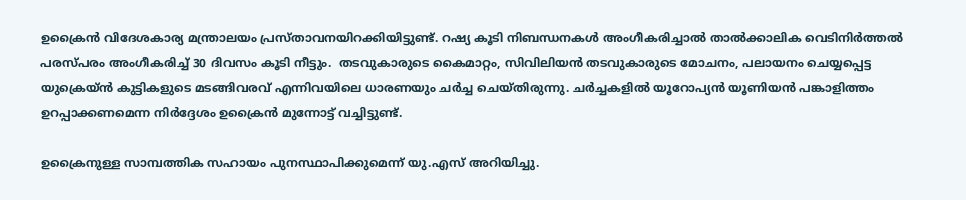ഉക്രൈന്‍ വിദേശകാര്യ മന്ത്രാലയം പ്രസ്താവനയിറക്കിയിട്ടുണ്ട്. റഷ്യ കൂടി നിബന്ധനകള്‍ അംഗീകരിച്ചാല്‍ താല്‍ക്കാലിക വെടിനിര്‍ത്തല്‍ പരസ്പരം അംഗീകരിച്ച് 30 ദിവസം കൂടി നീട്ടും.  തടവുകാരുടെ കൈമാറ്റം, സിവിലിയന്‍ തടവുകാരുടെ മോചനം, പലായനം ചെയ്യപ്പെട്ട യുക്രെയ്ന്‍ കുട്ടികളുടെ മടങ്ങിവരവ് എന്നിവയിലെ ധാരണയും ചര്‍ച്ച ചെയ്തിരുന്നു. ചര്‍ച്ചകളില്‍ യൂറോപ്യന്‍ യൂണിയന്‍ പങ്കാളിത്തം ഉറപ്പാക്കണമെന്ന നിര്‍ദ്ദേശം ഉക്രൈന്‍ മുന്നോട്ട് വച്ചിട്ടുണ്ട്.

ഉക്രൈനുള്ള സാമ്പത്തിക സഹായം പുനസ്ഥാപിക്കുമെന്ന് യു.എസ് അറിയിച്ചു.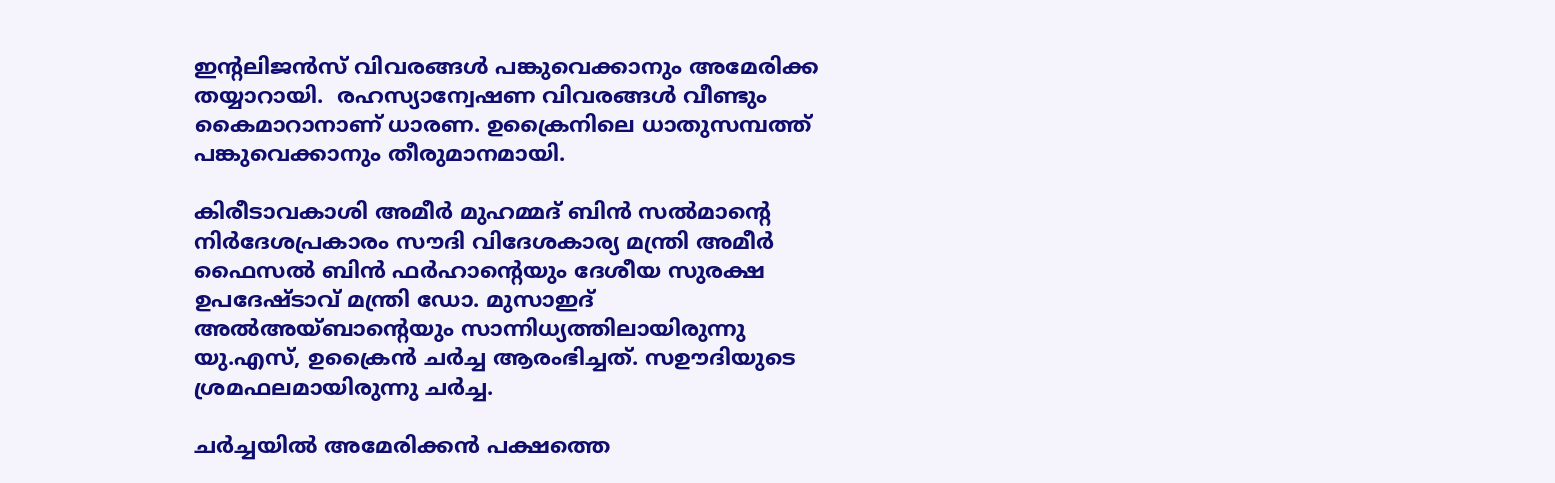ഇന്റലിജന്‍സ് വിവരങ്ങള്‍ പങ്കുവെക്കാനും അമേരിക്ക തയ്യാറായി.  രഹസ്യാന്വേഷണ വിവരങ്ങള്‍ വീണ്ടും കൈമാറാനാണ് ധാരണ. ഉക്രൈനിലെ ധാതുസമ്പത്ത് പങ്കുവെക്കാനും തീരുമാനമായി.

കിരീടാവകാശി അമീര്‍ മുഹമ്മദ് ബിന്‍ സല്‍മാന്റെ നിര്‍ദേശപ്രകാരം സൗദി വിദേശകാര്യ മന്ത്രി അമീര്‍ ഫൈസല്‍ ബിന്‍ ഫര്‍ഹാന്റെയും ദേശീയ സുരക്ഷ ഉപദേഷ്ടാവ് മന്ത്രി ഡോ. മുസാഇദ് അല്‍അയ്ബാന്റെയും സാന്നിധ്യത്തിലായിരുന്നു യു.എസ്, ഉക്രൈന്‍ ചര്‍ച്ച ആരംഭിച്ചത്. സഊദിയുടെ ശ്രമഫലമായിരുന്നു ചര്‍ച്ച.

ചര്‍ച്ചയില്‍ അമേരിക്കന്‍ പക്ഷത്തെ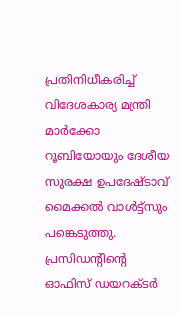പ്രതിനിധീകരിച്ച് വിദേശകാര്യ മന്ത്രി മാര്‍ക്കോ റൂബിയോയും ദേശീയ സുരക്ഷ ഉപദേഷ്ടാവ് മൈക്കല്‍ വാള്‍ട്ട്‌സും പങ്കെടുത്തു.  പ്രസിഡന്റിന്റെ ഓഫിസ് ഡയറക്ടര്‍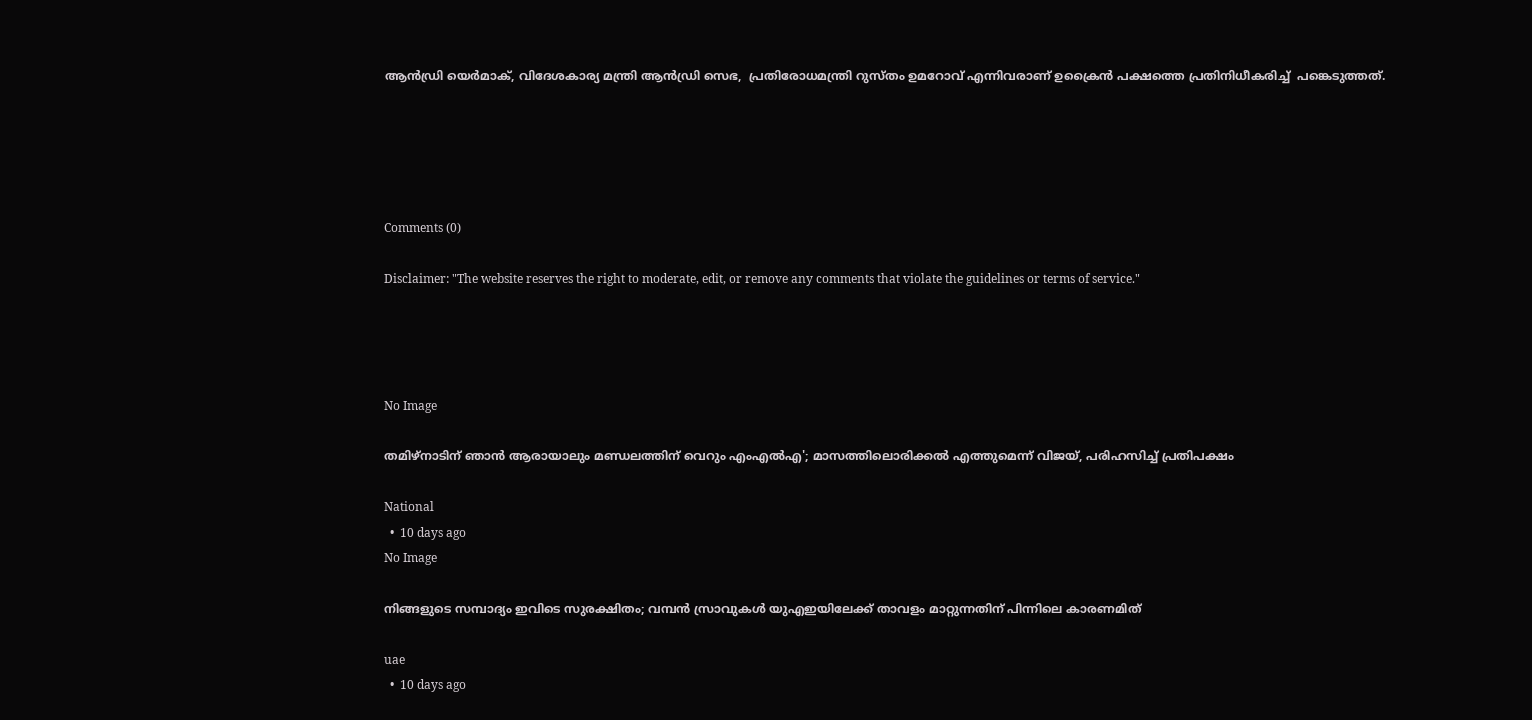ആന്‍ഡ്രി യെര്‍മാക്, വിദേശകാര്യ മന്ത്രി ആന്‍ഡ്രി സെഭ,  പ്രതിരോധമന്ത്രി റുസ്തം ഉമറോവ് എന്നിവരാണ് ഉക്രൈന്‍ പക്ഷത്തെ പ്രതിനിധീകരിച്ച്  പങ്കെടുത്തത്.





Comments (0)

Disclaimer: "The website reserves the right to moderate, edit, or remove any comments that violate the guidelines or terms of service."




No Image

തമിഴ്നാടിന് ഞാൻ ആരായാലും മണ്ഡലത്തിന് വെറും എംഎൽഎ'; മാസത്തിലൊരിക്കൽ എത്തുമെന്ന് വിജയ്, പരിഹസിച്ച് പ്രതിപക്ഷം

National
  •  10 days ago
No Image

നിങ്ങളുടെ സമ്പാദ്യം ഇവിടെ സുരക്ഷിതം; വമ്പൻ സ്രാവുകൾ യുഎഇയിലേക്ക് താവളം മാറ്റുന്നതിന് പിന്നിലെ കാരണമിത്

uae
  •  10 days ago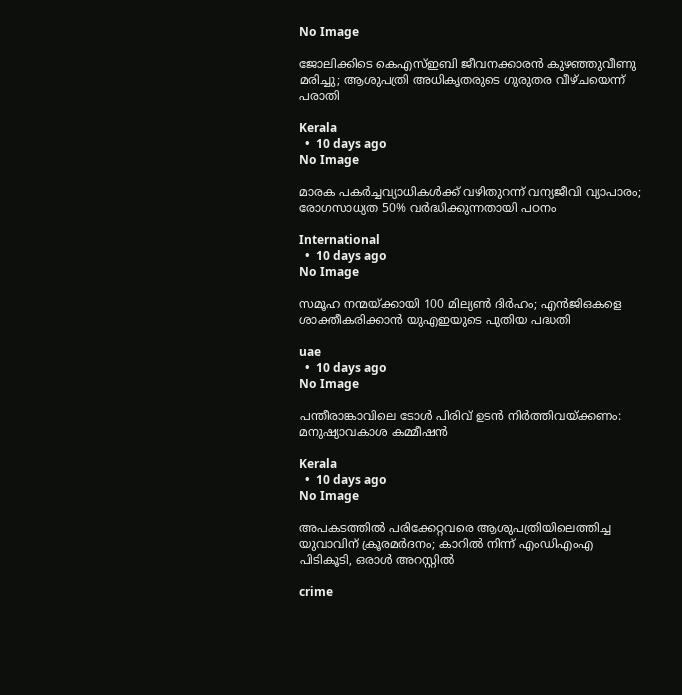No Image

ജോലിക്കിടെ കെഎസ്ഇബി ജീവനക്കാരൻ കുഴഞ്ഞുവീണു മരിച്ചു; ആശുപത്രി അധികൃതരുടെ ഗുരുതര വീഴ്ചയെന്ന് പരാതി

Kerala
  •  10 days ago
No Image

മാരക പകർച്ചവ്യാധികൾക്ക് വഴിതുറന്ന് വന്യജീവി വ്യാപാരം; രോഗസാധ്യത 50% വർദ്ധിക്കുന്നതായി പഠനം

International
  •  10 days ago
No Image

സമൂഹ നന്മയ്ക്കായി 100 മില്യൺ ദിർഹം; എൻജിഒകളെ ശാക്തീകരിക്കാൻ യുഎഇയുടെ പുതിയ പദ്ധതി

uae
  •  10 days ago
No Image

പന്തീരാങ്കാവിലെ ടോൾ പിരിവ് ഉടൻ നിർത്തിവയ്ക്കണം: മനുഷ്യാവകാശ കമ്മീഷൻ

Kerala
  •  10 days ago
No Image

അപകടത്തിൽ പരിക്കേറ്റവരെ ആശുപത്രിയിലെത്തിച്ച യുവാവിന് ക്രൂരമർദനം; കാറിൽ നിന്ന് എംഡിഎംഎ പിടികൂടി, ഒരാൾ അറസ്റ്റിൽ

crime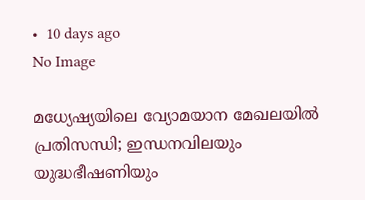•  10 days ago
No Image

മധ്യേഷ്യയിലെ വ്യോമയാന മേഖലയിൽ പ്രതിസന്ധി; ഇന്ധനവിലയും യുദ്ധഭീഷണിയും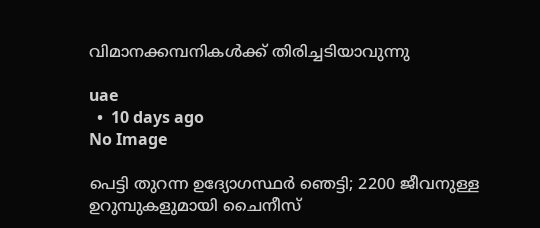വിമാനക്കമ്പനികൾക്ക് തിരിച്ചടിയാവുന്നു

uae
  •  10 days ago
No Image

പെട്ടി തുറന്ന ഉദ്യോഗസ്ഥർ ഞെട്ടി; 2200 ജീവനുള്ള ഉറുമ്പുകളുമായി ചൈനീസ്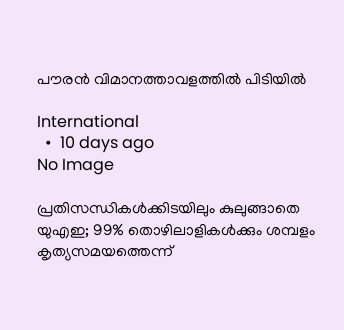പൗരൻ വിമാനത്താവളത്തിൽ പിടിയിൽ

International
  •  10 days ago
No Image

പ്രതിസന്ധികൾക്കിടയിലും കുലുങ്ങാതെ യുഎഇ; 99% തൊഴിലാളികൾക്കും ശമ്പളം കൃത്യസമയത്തെന്ന്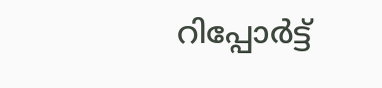റിപ്പോർട്ട്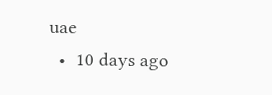uae
  •  10 days ago